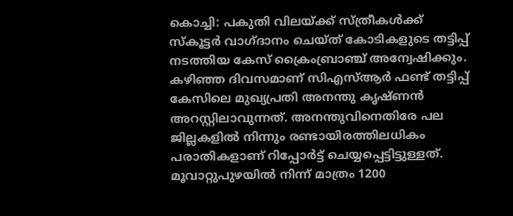കൊച്ചി: പകുതി വിലയ്ക്ക് സ്ത്രീകൾക്ക് സ്കൂട്ടർ വാഗ്ദാനം ചെയ്ത് കോടികളുടെ തട്ടിപ്പ് നടത്തിയ കേസ് ക്രൈംബ്രാഞ്ച് അന്വേഷിക്കും. കഴിഞ്ഞ ദിവസമാണ് സിഎസ്ആർ ഫണ്ട് തട്ടിപ്പ് കേസിലെ മുഖ്യപ്രതി അനന്തു കൃഷ്ണൻ അറസ്റ്റിലാവുന്നത്. അനന്തുവിനെതിരേ പല ജില്ലകളിൽ നിന്നും രണ്ടായിരത്തിലധികം പരാതികളാണ് റിപ്പോർട്ട് ചെയ്യപ്പെട്ടിട്ടുള്ളത്. മൂവാറ്റുപുഴയിൽ നിന്ന് മാത്രം 1200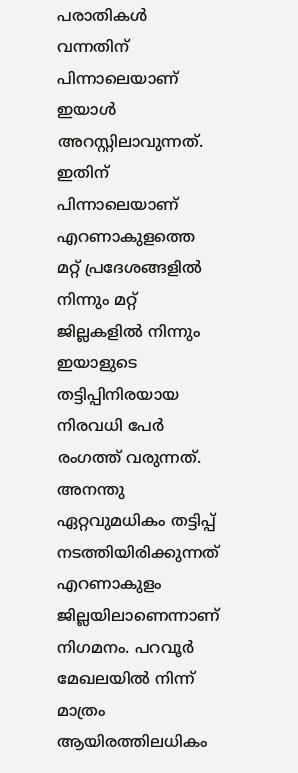പരാതികൾ വന്നതിന് പിന്നാലെയാണ് ഇയാൾ അറസ്റ്റിലാവുന്നത്.
ഇതിന് പിന്നാലെയാണ് എറണാകുളത്തെ മറ്റ് പ്രദേശങ്ങളിൽ നിന്നും മറ്റ് ജില്ലകളിൽ നിന്നും ഇയാളുടെ തട്ടിപ്പിനിരയായ നിരവധി പേർ രംഗത്ത് വരുന്നത്. അനന്തു ഏറ്റവുമധികം തട്ടിപ്പ് നടത്തിയിരിക്കുന്നത് എറണാകുളം ജില്ലയിലാണെന്നാണ് നിഗമനം. പറവൂർ മേഖലയിൽ നിന്ന് മാത്രം ആയിരത്തിലധികം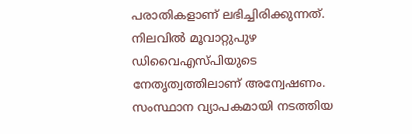പരാതികളാണ് ലഭിച്ചിരിക്കുന്നത്.
നിലവിൽ മൂവാറ്റുപുഴ ഡിവൈഎസ്പിയുടെ നേതൃത്വത്തിലാണ് അന്വേഷണം. സംസ്ഥാന വ്യാപകമായി നടത്തിയ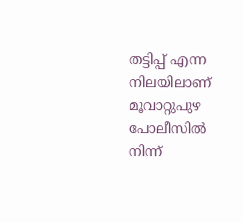തട്ടിപ്പ് എന്ന നിലയിലാണ് മൂവാറ്റുപുഴ പോലീസിൽ നിന്ന്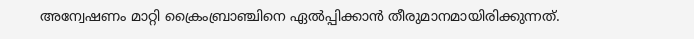അന്വേഷണം മാറ്റി ക്രൈംബ്രാഞ്ചിനെ ഏൽപ്പിക്കാൻ തീരുമാനമായിരിക്കുന്നത്.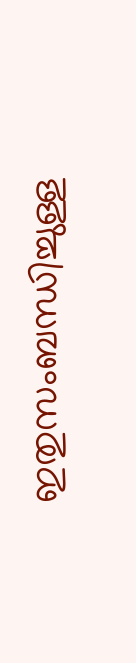ഇതുസംബന്ധിച്ചുള്ള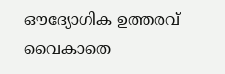ഔദ്യോഗിക ഉത്തരവ് വൈകാതെ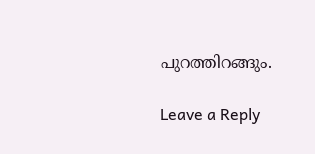പുറത്തിറങ്ങും.

Leave a Reply